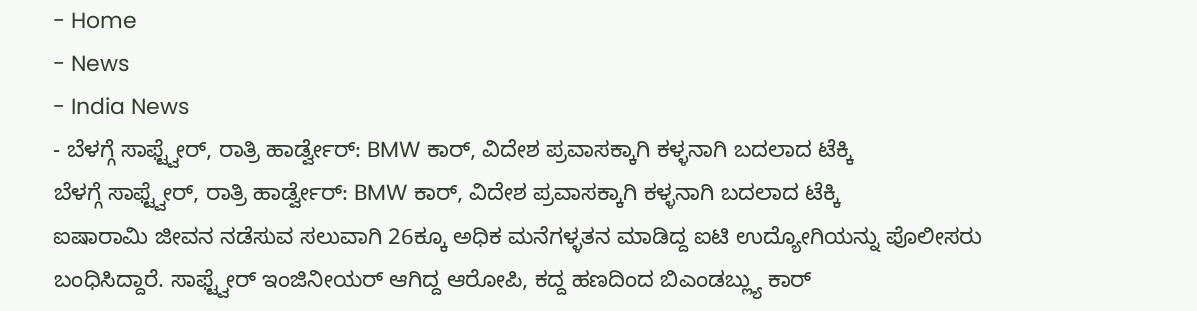- Home
- News
- India News
- ಬೆಳಗ್ಗೆ ಸಾಫ್ಟ್ವೇರ್, ರಾತ್ರಿ ಹಾರ್ಡ್ವೇರ್: BMW ಕಾರ್, ವಿದೇಶ ಪ್ರವಾಸಕ್ಕಾಗಿ ಕಳ್ಳನಾಗಿ ಬದಲಾದ ಟೆಕ್ಕಿ
ಬೆಳಗ್ಗೆ ಸಾಫ್ಟ್ವೇರ್, ರಾತ್ರಿ ಹಾರ್ಡ್ವೇರ್: BMW ಕಾರ್, ವಿದೇಶ ಪ್ರವಾಸಕ್ಕಾಗಿ ಕಳ್ಳನಾಗಿ ಬದಲಾದ ಟೆಕ್ಕಿ
ಐಷಾರಾಮಿ ಜೀವನ ನಡೆಸುವ ಸಲುವಾಗಿ 26ಕ್ಕೂ ಅಧಿಕ ಮನೆಗಳ್ಳತನ ಮಾಡಿದ್ದ ಐಟಿ ಉದ್ಯೋಗಿಯನ್ನು ಪೊಲೀಸರು ಬಂಧಿಸಿದ್ದಾರೆ. ಸಾಫ್ಟ್ವೇರ್ ಇಂಜಿನೀಯರ್ ಆಗಿದ್ದ ಆರೋಪಿ, ಕದ್ದ ಹಣದಿಂದ ಬಿಎಂಡಬ್ಲ್ಯು ಕಾರ್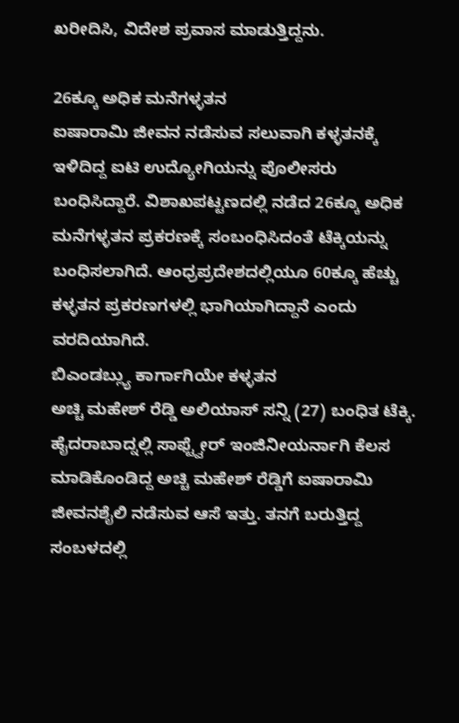ಖರೀದಿಸಿ, ವಿದೇಶ ಪ್ರವಾಸ ಮಾಡುತ್ತಿದ್ದನು.

26ಕ್ಕೂ ಅಧಿಕ ಮನೆಗಳ್ಳತನ
ಐಷಾರಾಮಿ ಜೀವನ ನಡೆಸುವ ಸಲುವಾಗಿ ಕಳ್ಳತನಕ್ಕೆ ಇಳಿದಿದ್ದ ಐಟಿ ಉದ್ಯೋಗಿಯನ್ನು ಪೊಲೀಸರು ಬಂಧಿಸಿದ್ದಾರೆ. ವಿಶಾಖಪಟ್ಟಣದಲ್ಲಿ ನಡೆದ 26ಕ್ಕೂ ಅಧಿಕ ಮನೆಗಳ್ಳತನ ಪ್ರಕರಣಕ್ಕೆ ಸಂಬಂಧಿಸಿದಂತೆ ಟೆಕ್ಕಿಯನ್ನು ಬಂಧಿಸಲಾಗಿದೆ. ಆಂಧ್ರಪ್ರದೇಶದಲ್ಲಿಯೂ 60ಕ್ಕೂ ಹೆಚ್ಚು ಕಳ್ಳತನ ಪ್ರಕರಣಗಳಲ್ಲಿ ಭಾಗಿಯಾಗಿದ್ದಾನೆ ಎಂದು ವರದಿಯಾಗಿದೆ.
ಬಿಎಂಡಬ್ಲ್ಯು ಕಾರ್ಗಾಗಿಯೇ ಕಳ್ಳತನ
ಅಚ್ಚಿ ಮಹೇಶ್ ರೆಡ್ಡಿ ಅಲಿಯಾಸ್ ಸನ್ನಿ (27) ಬಂಧಿತ ಟೆಕ್ಕಿ. ಹೈದರಾಬಾದ್ನಲ್ಲಿ ಸಾಫ್ಟ್ವೇರ್ ಇಂಜಿನೀಯರ್ನಾಗಿ ಕೆಲಸ ಮಾಡಿಕೊಂಡಿದ್ದ ಅಚ್ಚಿ ಮಹೇಶ್ ರೆಡ್ಡಿಗೆ ಐಷಾರಾಮಿ ಜೀವನಶೈಲಿ ನಡೆಸುವ ಆಸೆ ಇತ್ತು. ತನಗೆ ಬರುತ್ತಿದ್ದ ಸಂಬಳದಲ್ಲಿ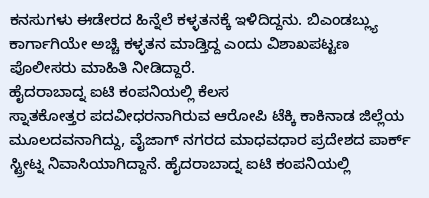ಕನಸುಗಳು ಈಡೇರದ ಹಿನ್ನೆಲೆ ಕಳ್ಳತನಕ್ಕೆ ಇಳಿದಿದ್ದನು. ಬಿಎಂಡಬ್ಲ್ಯು ಕಾರ್ಗಾಗಿಯೇ ಅಚ್ಚಿ ಕಳ್ಳತನ ಮಾಡ್ತಿದ್ದ ಎಂದು ವಿಶಾಖಪಟ್ಟಣ ಪೊಲೀಸರು ಮಾಹಿತಿ ನೀಡಿದ್ದಾರೆ.
ಹೈದರಾಬಾದ್ನ ಐಟಿ ಕಂಪನಿಯಲ್ಲಿ ಕೆಲಸ
ಸ್ನಾತಕೋತ್ತರ ಪದವೀಧರನಾಗಿರುವ ಆರೋಪಿ ಟೆಕ್ಕಿ ಕಾಕಿನಾಡ ಜಿಲ್ಲೆಯ ಮೂಲದವನಾಗಿದ್ದು, ವೈಜಾಗ್ ನಗರದ ಮಾಧವಧಾರ ಪ್ರದೇಶದ ಪಾರ್ಕ್ ಸ್ಟ್ರೀಟ್ನ ನಿವಾಸಿಯಾಗಿದ್ದಾನೆ. ಹೈದರಾಬಾದ್ನ ಐಟಿ ಕಂಪನಿಯಲ್ಲಿ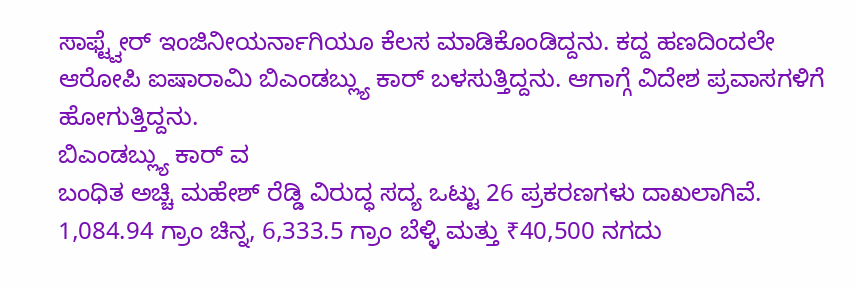ಸಾಫ್ಟ್ವೇರ್ ಇಂಜಿನೀಯರ್ನಾಗಿಯೂ ಕೆಲಸ ಮಾಡಿಕೊಂಡಿದ್ದನು. ಕದ್ದ ಹಣದಿಂದಲೇ ಆರೋಪಿ ಐಷಾರಾಮಿ ಬಿಎಂಡಬ್ಲ್ಯು ಕಾರ್ ಬಳಸುತ್ತಿದ್ದನು. ಆಗಾಗ್ಗೆ ವಿದೇಶ ಪ್ರವಾಸಗಳಿಗೆ ಹೋಗುತ್ತಿದ್ದನು.
ಬಿಎಂಡಬ್ಲ್ಯು ಕಾರ್ ವ
ಬಂಧಿತ ಅಚ್ಚಿ ಮಹೇಶ್ ರೆಡ್ಡಿ ವಿರುದ್ಧ ಸದ್ಯ ಒಟ್ಟು 26 ಪ್ರಕರಣಗಳು ದಾಖಲಾಗಿವೆ. 1,084.94 ಗ್ರಾಂ ಚಿನ್ನ, 6,333.5 ಗ್ರಾಂ ಬೆಳ್ಳಿ ಮತ್ತು ₹40,500 ನಗದು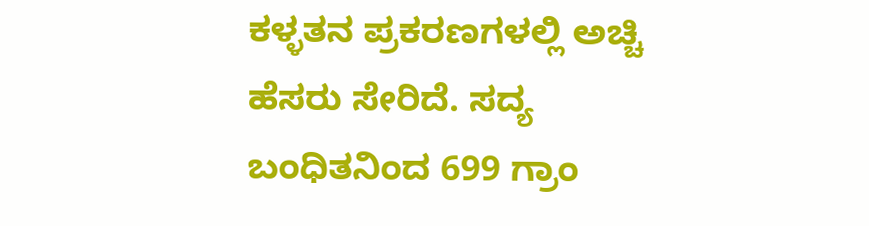ಕಳ್ಳತನ ಪ್ರಕರಣಗಳಲ್ಲಿ ಅಚ್ಚಿ ಹೆಸರು ಸೇರಿದೆ. ಸದ್ಯ ಬಂಧಿತನಿಂದ 699 ಗ್ರಾಂ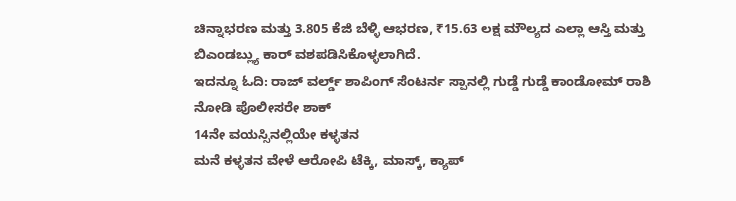ಚಿನ್ನಾಭರಣ ಮತ್ತು 3.805 ಕೆಜಿ ಬೆಳ್ಳಿ ಆಭರಣ, ₹15.63 ಲಕ್ಷ ಮೌಲ್ಯದ ಎಲ್ಲಾ ಆಸ್ತಿ ಮತ್ತು ಬಿಎಂಡಬ್ಲ್ಯು ಕಾರ್ ವಶಪಡಿಸಿಕೊಳ್ಳಲಾಗಿದೆ.
ಇದನ್ನೂ ಓದಿ: ರಾಜ್ ವರ್ಲ್ಡ್ ಶಾಪಿಂಗ್ ಸೆಂಟರ್ನ ಸ್ಪಾನಲ್ಲಿ ಗುಡ್ಡೆ ಗುಡ್ಡೆ ಕಾಂಡೋಮ್ ರಾಶಿ ನೋಡಿ ಪೊಲೀಸರೇ ಶಾಕ್
14ನೇ ವಯಸ್ಸಿನಲ್ಲಿಯೇ ಕಳ್ಳತನ
ಮನೆ ಕಳ್ಳತನ ವೇಳೆ ಆರೋಪಿ ಟೆಕ್ಕಿ, ಮಾಸ್ಕ್, ಕ್ಯಾಪ್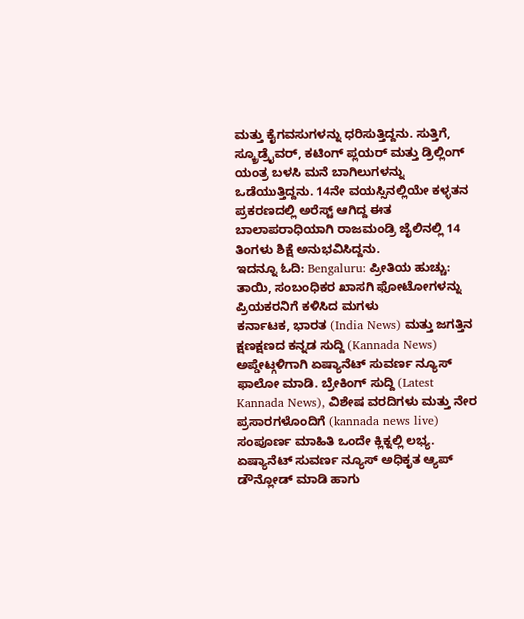ಮತ್ತು ಕೈಗವಸುಗಳನ್ನು ಧರಿಸುತ್ತಿದ್ದನು. ಸುತ್ತಿಗೆ, ಸ್ಕ್ರೂಡ್ರೈವರ್, ಕಟಿಂಗ್ ಪ್ಲಯರ್ ಮತ್ತು ಡ್ರಿಲ್ಲಿಂಗ್ ಯಂತ್ರ ಬಳಸಿ ಮನೆ ಬಾಗಿಲುಗಳನ್ನು ಒಡೆಯುತ್ತಿದ್ದನು. 14ನೇ ವಯಸ್ಸಿನಲ್ಲಿಯೇ ಕಳ್ಳತನ ಪ್ರಕರಣದಲ್ಲಿ ಅರೆಸ್ಟ್ ಆಗಿದ್ದ ಈತ ಬಾಲಾಪರಾಧಿಯಾಗಿ ರಾಜಮಂಡ್ರಿ ಜೈಲಿನಲ್ಲಿ 14 ತಿಂಗಳು ಶಿಕ್ಷೆ ಅನುಭವಿಸಿದ್ದನು.
ಇದನ್ನೂ ಓದಿ: Bengaluru: ಪ್ರೀತಿಯ ಹುಚ್ಚು: ತಾಯಿ, ಸಂಬಂಧಿಕರ ಖಾಸಗಿ ಫೋಟೋಗಳನ್ನು ಪ್ರಿಯಕರನಿಗೆ ಕಳಿಸಿದ ಮಗಳು
ಕರ್ನಾಟಕ, ಭಾರತ (India News) ಮತ್ತು ಜಗತ್ತಿನ ಕ್ಷಣಕ್ಷಣದ ಕನ್ನಡ ಸುದ್ದಿ (Kannada News) ಅಪ್ಡೇಟ್ಗಳಿಗಾಗಿ ಏಷ್ಯಾನೆಟ್ ಸುವರ್ಣ ನ್ಯೂಸ್ ಫಾಲೋ ಮಾಡಿ. ಬ್ರೇಕಿಂಗ್ ಸುದ್ದಿ (Latest Kannada News), ವಿಶೇಷ ವರದಿಗಳು ಮತ್ತು ನೇರ ಪ್ರಸಾರಗಳೊಂದಿಗೆ (kannada news live) ಸಂಪೂರ್ಣ ಮಾಹಿತಿ ಒಂದೇ ಕ್ಲಿಕ್ನಲ್ಲಿ ಲಭ್ಯ. ಏಷ್ಯಾನೆಟ್ ಸುವರ್ಣ ನ್ಯೂಸ್ ಅಧಿಕೃತ ಆ್ಯಪ್ ಡೌನ್ಲೋಡ್ ಮಾಡಿ ಹಾಗು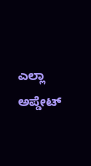ಎಲ್ಲಾ ಅಪ್ಡೇಟ್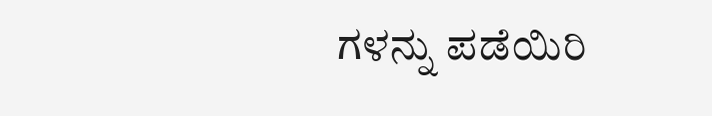ಗಳನ್ನು ಪಡೆಯಿರಿ